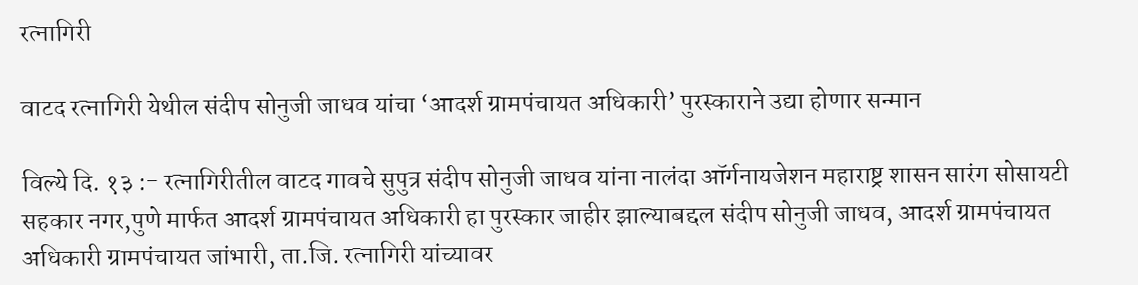रत्नागिरी

वाटद रत्नागिरी येथील संदीप सोनुजी जाधव यांचा ‘आदर्श ग्रामपंचायत अधिकारी’ पुरस्काराने उद्या होणार सन्मान

विल्ये दि. १३ :- रत्नागिरीतील वाटद गावचे सुपुत्र संदीप सोनुजी जाधव यांना नालंदा ऑर्गनायजेशन महाराष्ट्र शासन सारंग सोसायटी सहकार नगर,पुणे मार्फत आदर्श ग्रामपंचायत अधिकारी हा पुरस्कार जाहीर झाल्याबद्दल संदीप सोनुजी जाधव, आदर्श ग्रामपंचायत अधिकारी ग्रामपंचायत जांभारी, ता.जि. रत्नागिरी यांच्यावर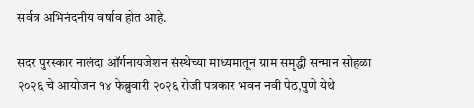सर्वत्र अभिनंदनीय वर्षाव होत आहे.

सदर पुरस्कार नालंदा ऑर्गनायजेशन संस्थेच्या माध्यमातून ग्राम समृद्धी सन्मान सोहळा २०२६ चे आयोजन १४ फेब्रुवारी २०२६ रोजी पत्रकार भवन नवी पेठ,पुणे येथे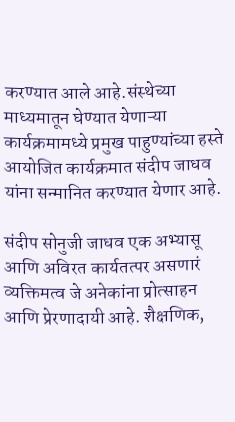करण्यात आले आहे.संस्थेच्या माध्यमातून घेण्यात येणाऱ्या कार्यक्रमामध्ये प्रमुख पाहुण्यांच्या हस्ते आयोजित कार्यक्रमात संदीप जाधव यांना सन्मानित करण्यात येणार आहे.

संदीप सोनुजी जाधव एक अभ्यासू आणि अविरत कार्यतत्पर असणारं व्यक्तिमत्व जे अनेकांना प्रोत्साहन आणि प्रेरणादायी आहे. शैक्षणिक,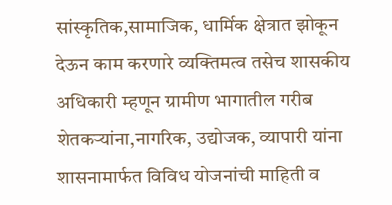सांस्कृतिक,सामाजिक, धार्मिक क्षेत्रात झोकून देऊन काम करणारे व्यक्तिमत्व तसेच शासकीय अधिकारी म्हणून ग्रामीण भागातील गरीब शेतकऱ्यांना,नागरिक, उद्योजक, व्यापारी यांना शासनामार्फत विविध योजनांची माहिती व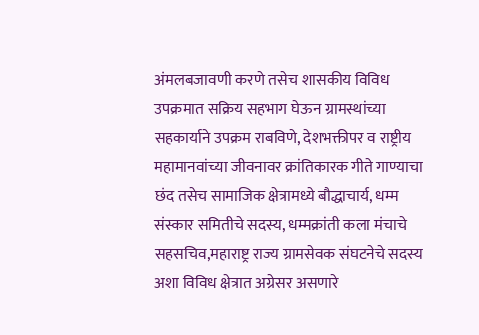अंमलबजावणी करणे तसेच शासकीय विविध उपक्रमात सक्रिय सहभाग घेऊन ग्रामस्थांच्या सहकार्याने उपक्रम राबविणे, देशभक्तीपर व राष्ट्रीय महामानवांच्या जीवनावर क्रांतिकारक गीते गाण्याचा छंद तसेच सामाजिक क्षेत्रामध्ये बौद्धाचार्य, धम्म संस्कार समितीचे सदस्य, धम्मक्रांती कला मंचाचे सहसचिव,महाराष्ट्र राज्य ग्रामसेवक संघटनेचे सदस्य अशा विविध क्षेत्रात अग्रेसर असणारे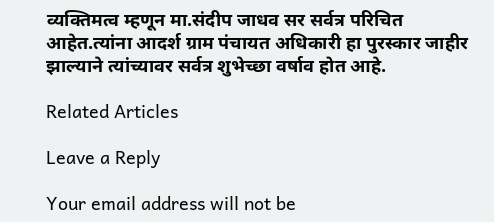व्यक्तिमत्व म्हणून मा.संदीप जाधव सर सर्वत्र परिचित आहेत.त्यांना आदर्श ग्राम पंचायत अधिकारी हा पुरस्कार जाहीर झाल्याने त्यांच्यावर सर्वत्र शुभेच्छा वर्षाव होत आहे.

Related Articles

Leave a Reply

Your email address will not be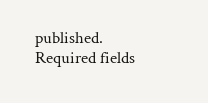published. Required fields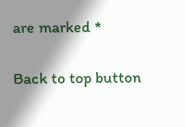are marked *

Back to top button